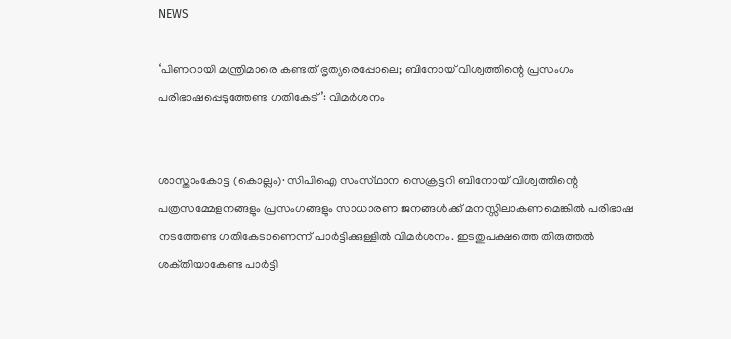NEWS

‘പിണറായി മന്ത്രിമാരെ കണ്ടത് ഭൃത്യരെപ്പോലെ; ബിനോയ് വിശ്വത്തിന്റെ പ്രസംഗം പരിഭാഷപ്പെടുത്തേണ്ട ഗതികേട്’: വിമർശനം


ശാസ്താംകോട്ട (കൊല്ലം)∙ സിപിഐ സംസ്‌ഥാന സെക്രട്ടറി ബിനോയ് വിശ്വത്തിന്റെ പത്രസമ്മേളനങ്ങളും പ്രസംഗങ്ങളും സാധാരണ ജനങ്ങൾക്ക് മനസ്സിലാകണമെങ്കിൽ പരിഭാഷ നടത്തേണ്ട ഗതികേടാണെന്ന് പാർട്ടിക്കുള്ളിൽ വിമർശനം. ഇടതുപക്ഷത്തെ തിരുത്തൽ ശക്‌തിയാകേണ്ട പാർട്ടി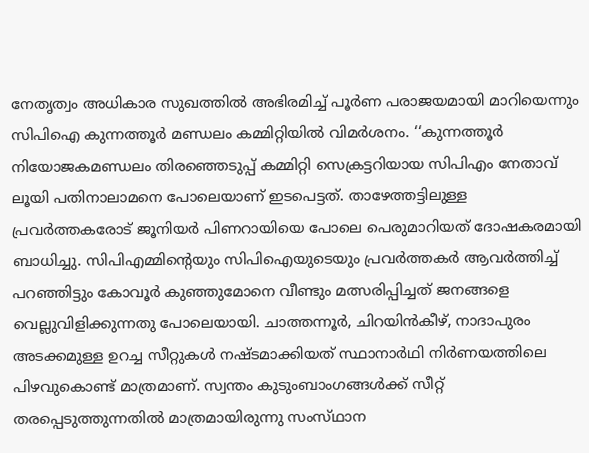നേതൃത്വം അധികാര സുഖത്തിൽ അഭിരമിച്ച് പൂർണ പരാജയമായി മാറിയെന്നും സിപിഐ കുന്നത്തൂർ മണ്ഡലം കമ്മിറ്റിയിൽ വിമർശനം. ‘‘കുന്നത്തൂർ നിയോജകമണ്ഡലം തിരഞ്ഞെടുപ്പ് കമ്മിറ്റി സെക്രട്ടറിയായ സിപിഎം നേതാവ് ലൂയി പതിനാലാമനെ പോലെയാണ് ഇടപെട്ടത്. താഴേത്തട്ടിലുള്ള പ്രവർത്തകരോട് ജൂനിയർ പിണറായിയെ പോലെ പെരുമാറിയത് ദോഷകരമായി ബാധിച്ചു. സിപിഎമ്മിന്റെയും സിപിഐയുടെയും പ്രവർത്തകർ ആവർത്തിച്ച് പറഞ്ഞിട്ടും കോവൂർ കുഞ്ഞുമോനെ വീണ്ടും മത്സരിപ്പിച്ചത് ജനങ്ങളെ വെല്ലുവിളിക്കുന്നതു പോലെയായി. ചാത്തന്നൂർ, ചിറയിൻകീഴ്, നാദാപുരം അടക്കമുള്ള ഉറച്ച സീറ്റുകൾ നഷ്ടമാക്കിയത് സ്ഥാനാർഥി നിർണയത്തിലെ പിഴവുകൊണ്ട് മാത്രമാണ്. സ്വന്തം കുടുംബാംഗങ്ങൾക്ക് സീറ്റ് തരപ്പെടുത്തുന്നതിൽ മാത്രമായിരുന്നു സംസ്‌ഥാന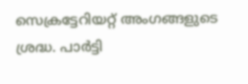സെക്രട്ടേറിയറ്റ് അംഗങ്ങളുടെ ശ്രദ്ധ. പാർട്ടി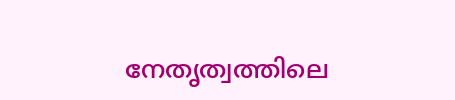നേതൃത്വത്തിലെ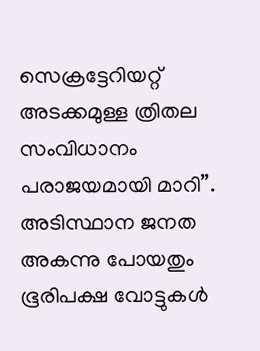സെക്രട്ടേറിയറ്റ് അടക്കമുള്ള ത്രിതല സംവിധാനം പരാജയമായി മാറി’’. അടിസ്ഥാന ജനത അകന്നു പോയതും ഭൂരിപക്ഷ വോട്ടുകൾ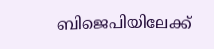ബിജെപിയിലേക്ക്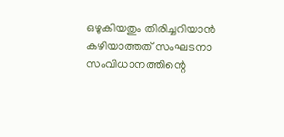ഒഴുകിയതും തിരിച്ചറിയാൻ കഴിയാത്തത് സംഘടനാ സംവിധാനത്തിന്റെ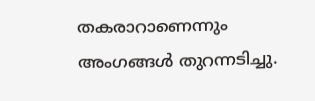തകരാറാണെന്നും അംഗങ്ങൾ തുറന്നടിച്ചു.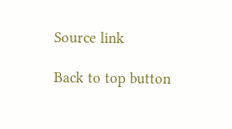Source link

Back to top button